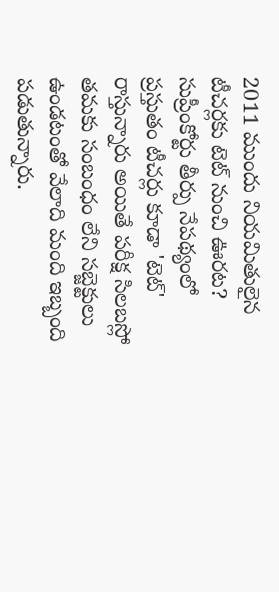2011 ముందు నియమితులైన టీచర్లకు టెట్ నుంచి ఊరట?
సుప్రీంకోర్టు తీర్పు నేపథ్యంలో ప్రస్తుతం టీచర్లు కూడా 'టెట్' రాస్తున్నారు అయితే పరీక్ష సిలబస్లో తమకు సంబంధం లేని సబ్జెక్టులు ఉండటంతో వేలాది మంది ఇబ్బంది పడుతున్నారు.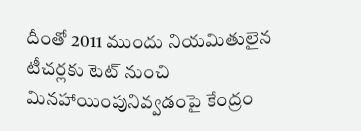దీంతో 2011 ముందు నియమితులైన టీచర్లకు టెట్ నుంచి మినహాయింపునివ్వడంపై కేంద్రం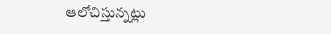ఆలోచిస్తున్నట్లు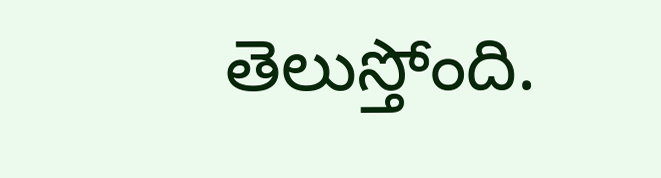తెలుస్తోంది.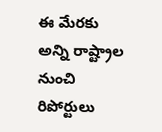ఈ మేరకు అన్ని రాష్ట్రాల నుంచి రిపోర్టులు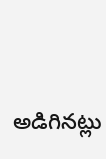అడిగినట్లు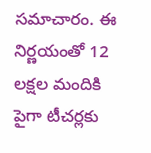సమాచారం. ఈ నిర్ణయంతో 12 లక్షల మందికి పైగా టీచర్లకు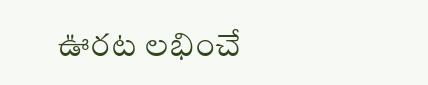ఊరట లభించే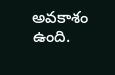అవకాశం ఉంది.